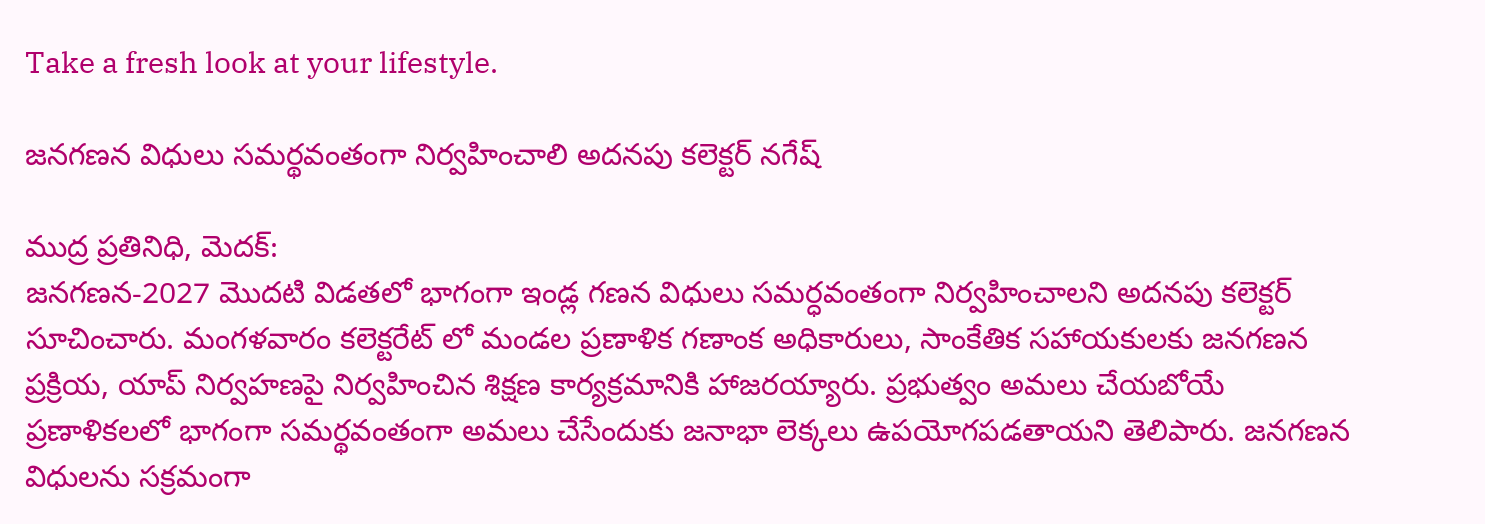Take a fresh look at your lifestyle.

జనగణన విధులు సమర్థవంతంగా నిర్వహించాలి అదనపు కలెక్టర్ నగేష్

ముద్ర ప్రతినిధి, మెదక్:
జనగణన-2027 మొదటి విడతలో భాగంగా ఇండ్ల గణన విధులు సమర్ధవంతంగా నిర్వహించాలని అదనపు కలెక్టర్ సూచించారు. మంగళవారం కలెక్టరేట్ లో మండల ప్రణాళిక గణాంక అధికారులు, సాంకేతిక సహాయకులకు జనగణన ప్రక్రియ, యాప్ నిర్వహణపై నిర్వహించిన శిక్షణ కార్యక్రమానికి హాజరయ్యారు. ప్రభుత్వం అమలు చేయబోయే ప్రణాళికలలో భాగంగా సమర్థవంతంగా అమలు చేసేందుకు జనాభా లెక్కలు ఉపయోగపడతాయని తెలిపారు. జనగణన విధులను సక్రమంగా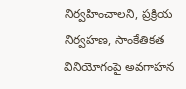నిర్వహించాలని, ప్రక్రియ నిర్వహణ, సాంకేతికత వినియోగంపై అవగాహన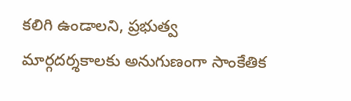కలిగి ఉండాలని, ప్రభుత్వ మార్గదర్శకాలకు అనుగుణంగా సాంకేతిక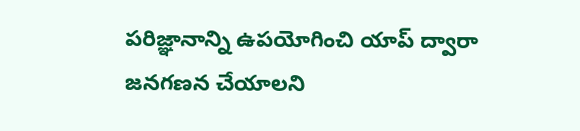పరిజ్ఞానాన్ని ఉపయోగించి యాప్ ద్వారా జనగణన చేయాలని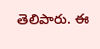తెలిపారు. ఈ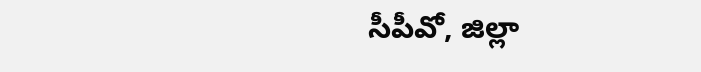సీపీవో, జిల్లా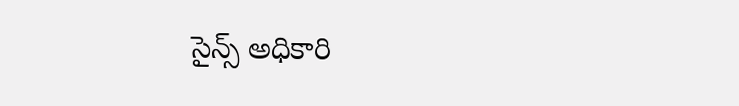సైన్స్ అధికారి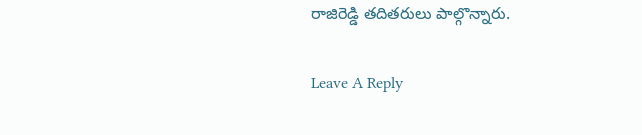రాజిరెడ్డి తదితరులు పాల్గొన్నారు.

Leave A Reply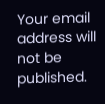Your email address will not be published.